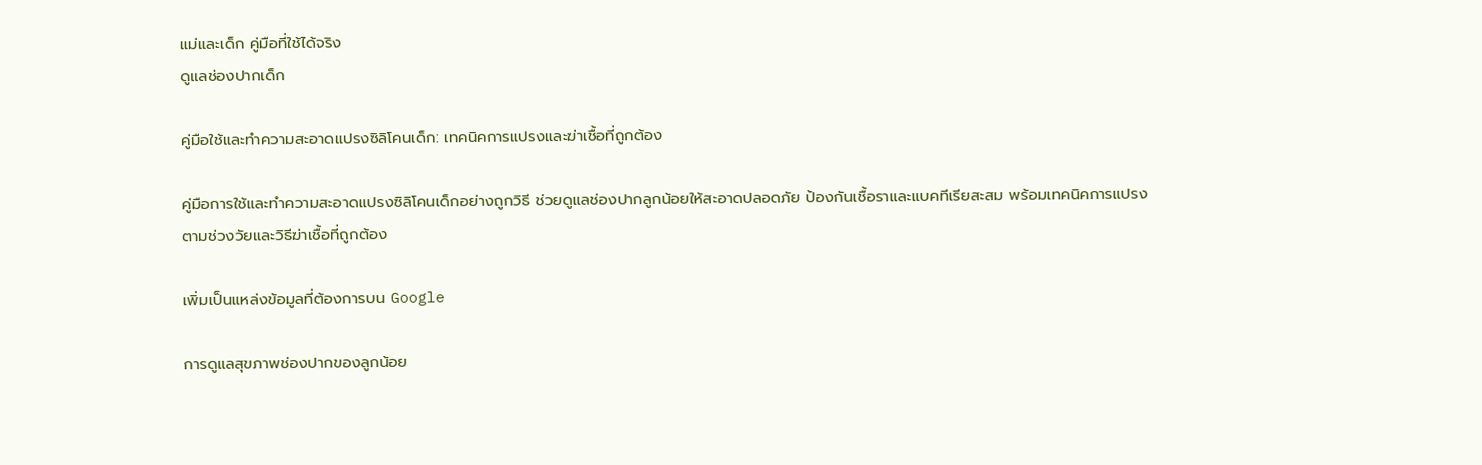แม่และเด็ก คู่มือที่ใช้ได้จริง
ดูแลช่องปากเด็ก

คู่มือใช้และทำความสะอาดแปรงซิลิโคนเด็ก: เทคนิคการแปรงและฆ่าเชื้อที่ถูกต้อง

คู่มือการใช้และทำความสะอาดแปรงซิลิโคนเด็กอย่างถูกวิธี ช่วยดูแลช่องปากลูกน้อยให้สะอาดปลอดภัย ป้องกันเชื้อราและแบคทีเรียสะสม พร้อมเทคนิคการแปรงตามช่วงวัยและวิธีฆ่าเชื้อที่ถูกต้อง

เพิ่มเป็นแหล่งข้อมูลที่ต้องการบน Google

การดูแลสุขภาพช่องปากของลูกน้อย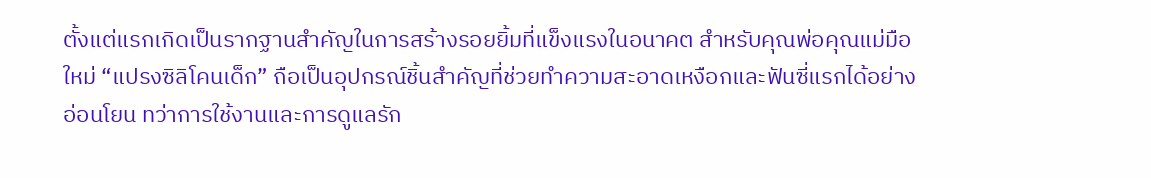ตั้งแต่แรกเกิดเป็นรากฐานสำคัญในการสร้างรอยยิ้มที่แข็งแรงในอนาคต สำหรับคุณพ่อคุณแม่มือใหม่ “แปรงซิลิโคนเด็ก” ถือเป็นอุปกรณ์ชิ้นสำคัญที่ช่วยทำความสะอาดเหงือกและฟันซี่แรกได้อย่างอ่อนโยน ทว่าการใช้งานและการดูแลรัก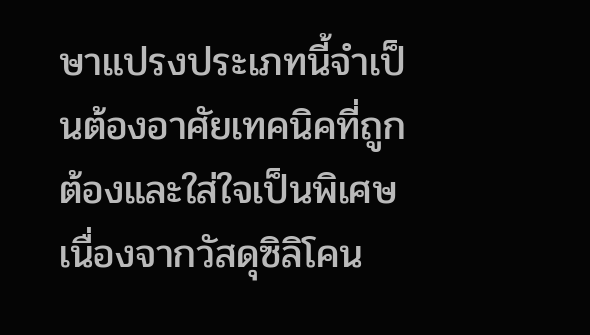ษาแปรงประเภทนี้จำเป็นต้องอาศัยเทคนิคที่ถูกต้องและใส่ใจเป็นพิเศษ เนื่องจากวัสดุซิลิโคน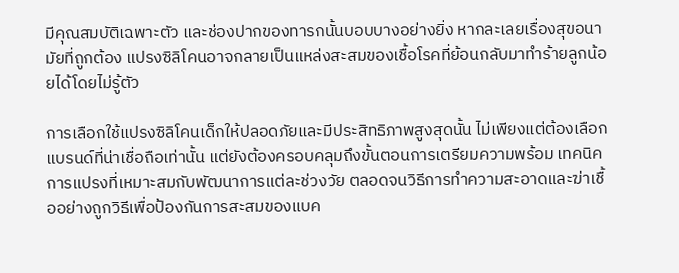มีคุณสมบัติเฉพาะตัว และช่องปากของทารกนั้นบอบบางอย่างยิ่ง หากละเลยเรื่องสุขอนามัยที่ถูกต้อง แปรงซิลิโคนอาจกลายเป็นแหล่งสะสมของเชื้อโรคที่ย้อนกลับมาทำร้ายลูกน้อยได้โดยไม่รู้ตัว

การเลือกใช้แปรงซิลิโคนเด็กให้ปลอดภัยและมีประสิทธิภาพสูงสุดนั้น ไม่เพียงแต่ต้องเลือกแบรนด์ที่น่าเชื่อถือเท่านั้น แต่ยังต้องครอบคลุมถึงขั้นตอนการเตรียมความพร้อม เทคนิคการแปรงที่เหมาะสมกับพัฒนาการแต่ละช่วงวัย ตลอดจนวิธีการทำความสะอาดและฆ่าเชื้ออย่างถูกวิธีเพื่อป้องกันการสะสมของแบค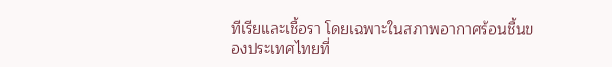ทีเรียและเชื้อรา โดยเฉพาะในสภาพอากาศร้อนชื้นของประเทศไทยที่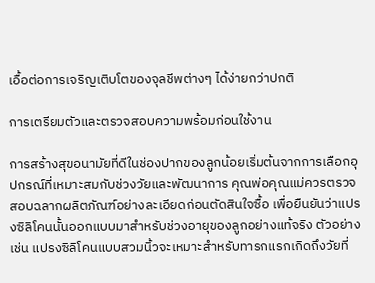เอื้อต่อการเจริญเติบโตของจุลชีพต่างๆ ได้ง่ายกว่าปกติ

การเตรียมตัวและตรวจสอบความพร้อมก่อนใช้งาน

การสร้างสุขอนามัยที่ดีในช่องปากของลูกน้อยเริ่มต้นจากการเลือกอุปกรณ์ที่เหมาะสมกับช่วงวัยและพัฒนาการ คุณพ่อคุณแม่ควรตรวจสอบฉลากผลิตภัณฑ์อย่างละเอียดก่อนตัดสินใจซื้อ เพื่อยืนยันว่าแปรงซิลิโคนนั้นออกแบบมาสำหรับช่วงอายุของลูกอย่างแท้จริง ตัวอย่างเช่น แปรงซิลิโคนแบบสวมนิ้วจะเหมาะสำหรับทารกแรกเกิดถึงวัยที่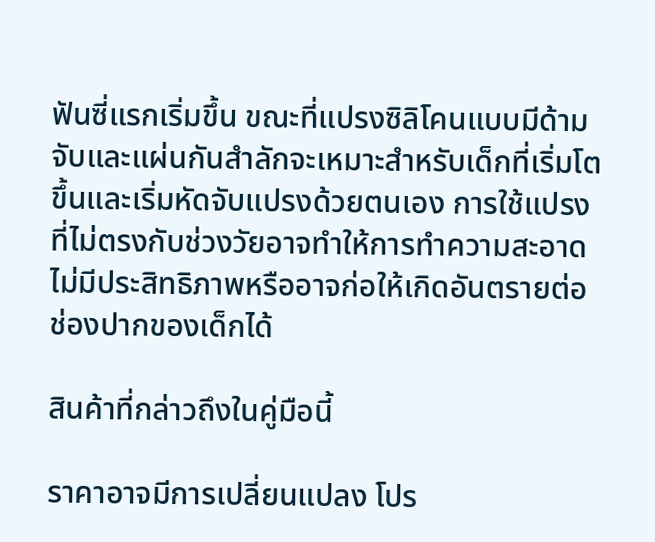ฟันซี่แรกเริ่มขึ้น ขณะที่แปรงซิลิโคนแบบมีด้ามจับและแผ่นกันสำลักจะเหมาะสำหรับเด็กที่เริ่มโตขึ้นและเริ่มหัดจับแปรงด้วยตนเอง การใช้แปรงที่ไม่ตรงกับช่วงวัยอาจทำให้การทำความสะอาดไม่มีประสิทธิภาพหรืออาจก่อให้เกิดอันตรายต่อช่องปากของเด็กได้

สินค้าที่กล่าวถึงในคู่มือนี้

ราคาอาจมีการเปลี่ยนแปลง โปร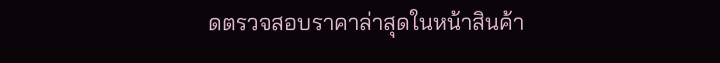ดตรวจสอบราคาล่าสุดในหน้าสินค้า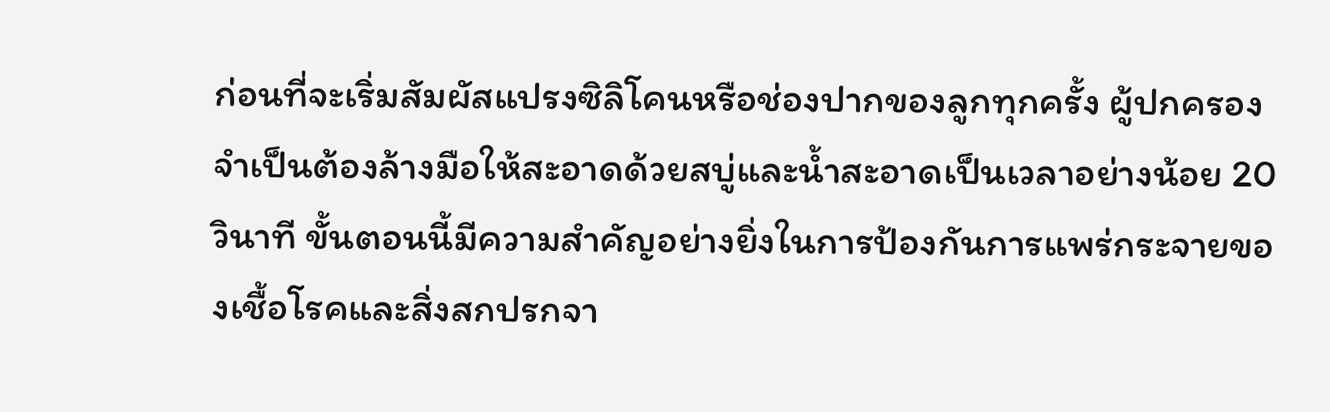ก่อนที่จะเริ่มสัมผัสแปรงซิลิโคนหรือช่องปากของลูกทุกครั้ง ผู้ปกครองจำเป็นต้องล้างมือให้สะอาดด้วยสบู่และน้ำสะอาดเป็นเวลาอย่างน้อย 20 วินาที ขั้นตอนนี้มีความสำคัญอย่างยิ่งในการป้องกันการแพร่กระจายของเชื้อโรคและสิ่งสกปรกจา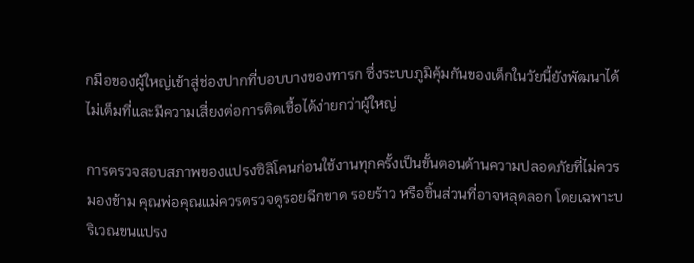กมือของผู้ใหญ่เข้าสู่ช่องปากที่บอบบางของทารก ซึ่งระบบภูมิคุ้มกันของเด็กในวัยนี้ยังพัฒนาได้ไม่เต็มที่และมีความเสี่ยงต่อการติดเชื้อได้ง่ายกว่าผู้ใหญ่

การตรวจสอบสภาพของแปรงซิลิโคนก่อนใช้งานทุกครั้งเป็นขั้นตอนด้านความปลอดภัยที่ไม่ควรมองข้าม คุณพ่อคุณแม่ควรตรวจดูรอยฉีกขาด รอยร้าว หรือชิ้นส่วนที่อาจหลุดลอก โดยเฉพาะบริเวณขนแปรง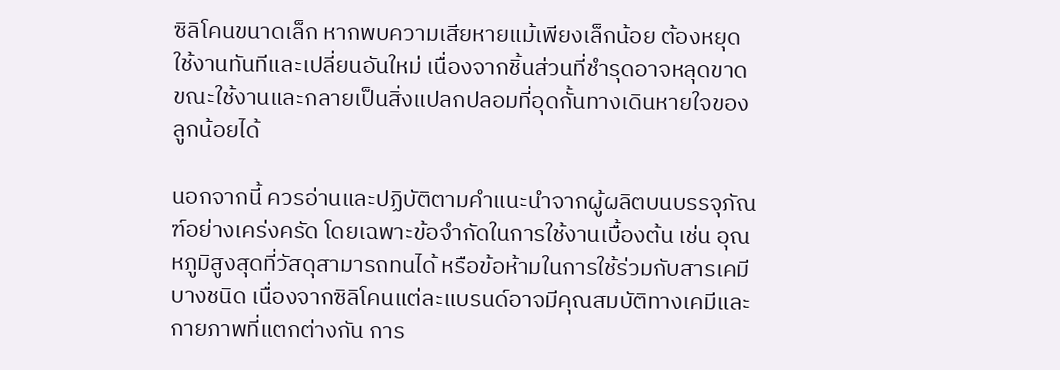ซิลิโคนขนาดเล็ก หากพบความเสียหายแม้เพียงเล็กน้อย ต้องหยุดใช้งานทันทีและเปลี่ยนอันใหม่ เนื่องจากชิ้นส่วนที่ชำรุดอาจหลุดขาดขณะใช้งานและกลายเป็นสิ่งแปลกปลอมที่อุดกั้นทางเดินหายใจของลูกน้อยได้

นอกจากนี้ ควรอ่านและปฏิบัติตามคำแนะนำจากผู้ผลิตบนบรรจุภัณฑ์อย่างเคร่งครัด โดยเฉพาะข้อจำกัดในการใช้งานเบื้องต้น เช่น อุณหภูมิสูงสุดที่วัสดุสามารถทนได้ หรือข้อห้ามในการใช้ร่วมกับสารเคมีบางชนิด เนื่องจากซิลิโคนแต่ละแบรนด์อาจมีคุณสมบัติทางเคมีและกายภาพที่แตกต่างกัน การ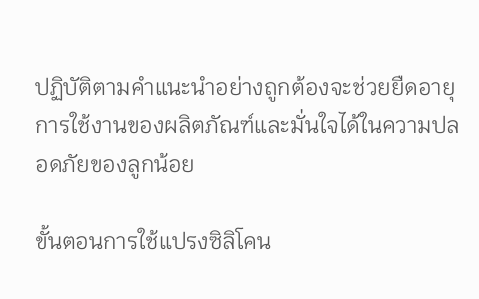ปฏิบัติตามคำแนะนำอย่างถูกต้องจะช่วยยืดอายุการใช้งานของผลิตภัณฑ์และมั่นใจได้ในความปลอดภัยของลูกน้อย

ขั้นตอนการใช้แปรงซิลิโคน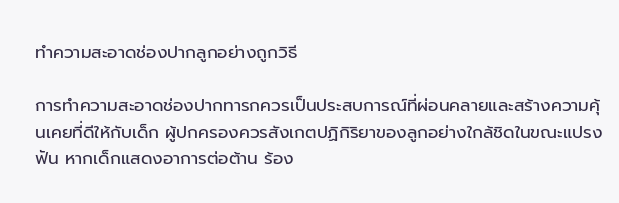ทำความสะอาดช่องปากลูกอย่างถูกวิธี

การทำความสะอาดช่องปากทารกควรเป็นประสบการณ์ที่ผ่อนคลายและสร้างความคุ้นเคยที่ดีให้กับเด็ก ผู้ปกครองควรสังเกตปฏิกิริยาของลูกอย่างใกล้ชิดในขณะแปรงฟัน หากเด็กแสดงอาการต่อต้าน ร้อง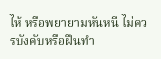ไห้ หรือพยายามหันหนี ไม่ควรบังคับหรือฝืนทำ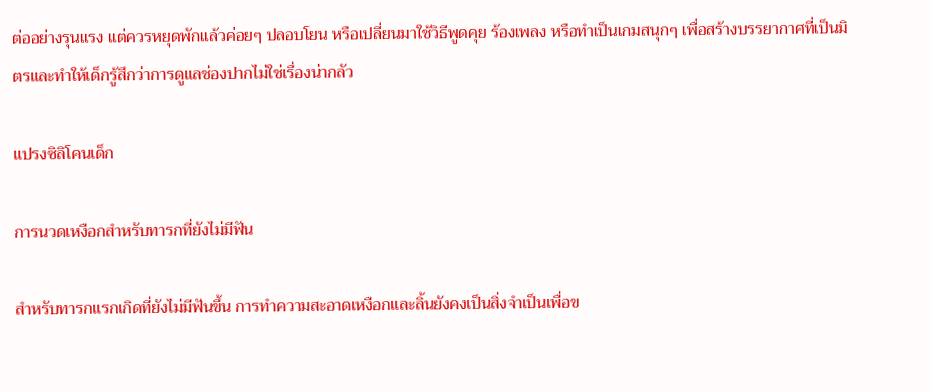ต่ออย่างรุนแรง แต่ควรหยุดพักแล้วค่อยๆ ปลอบโยน หรือเปลี่ยนมาใช้วิธีพูดคุย ร้องเพลง หรือทำเป็นเกมสนุกๆ เพื่อสร้างบรรยากาศที่เป็นมิตรและทำให้เด็กรู้สึกว่าการดูแลช่องปากไม่ใช่เรื่องน่ากลัว

แปรงซิลิโคนเด็ก

การนวดเหงือกสำหรับทารกที่ยังไม่มีฟัน

สำหรับทารกแรกเกิดที่ยังไม่มีฟันขึ้น การทำความสะอาดเหงือกและลิ้นยังคงเป็นสิ่งจำเป็นเพื่อข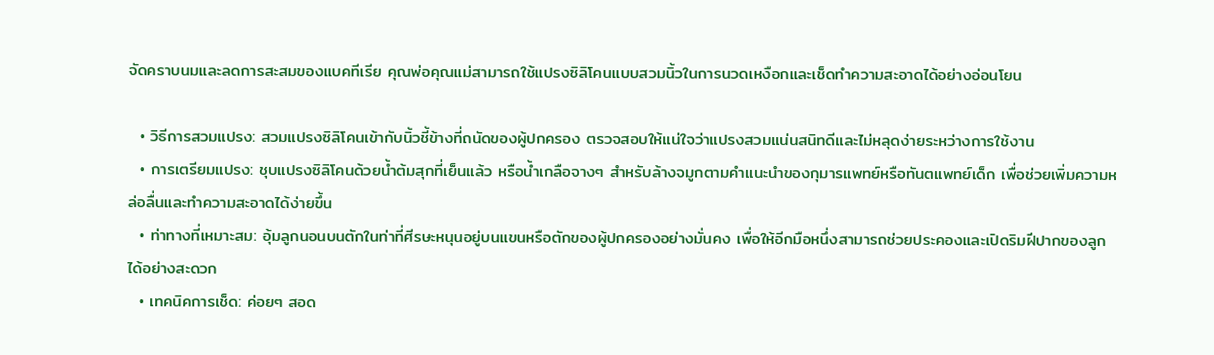จัดคราบนมและลดการสะสมของแบคทีเรีย คุณพ่อคุณแม่สามารถใช้แปรงซิลิโคนแบบสวมนิ้วในการนวดเหงือกและเช็ดทำความสะอาดได้อย่างอ่อนโยน

  • วิธีการสวมแปรง: สวมแปรงซิลิโคนเข้ากับนิ้วชี้ข้างที่ถนัดของผู้ปกครอง ตรวจสอบให้แน่ใจว่าแปรงสวมแน่นสนิทดีและไม่หลุดง่ายระหว่างการใช้งาน
  • การเตรียมแปรง: ชุบแปรงซิลิโคนด้วยน้ำต้มสุกที่เย็นแล้ว หรือน้ำเกลือจางๆ สำหรับล้างจมูกตามคำแนะนำของกุมารแพทย์หรือทันตแพทย์เด็ก เพื่อช่วยเพิ่มความหล่อลื่นและทำความสะอาดได้ง่ายขึ้น
  • ท่าทางที่เหมาะสม: อุ้มลูกนอนบนตักในท่าที่ศีรษะหนุนอยู่บนแขนหรือตักของผู้ปกครองอย่างมั่นคง เพื่อให้อีกมือหนึ่งสามารถช่วยประคองและเปิดริมฝีปากของลูกได้อย่างสะดวก
  • เทคนิคการเช็ด: ค่อยๆ สอด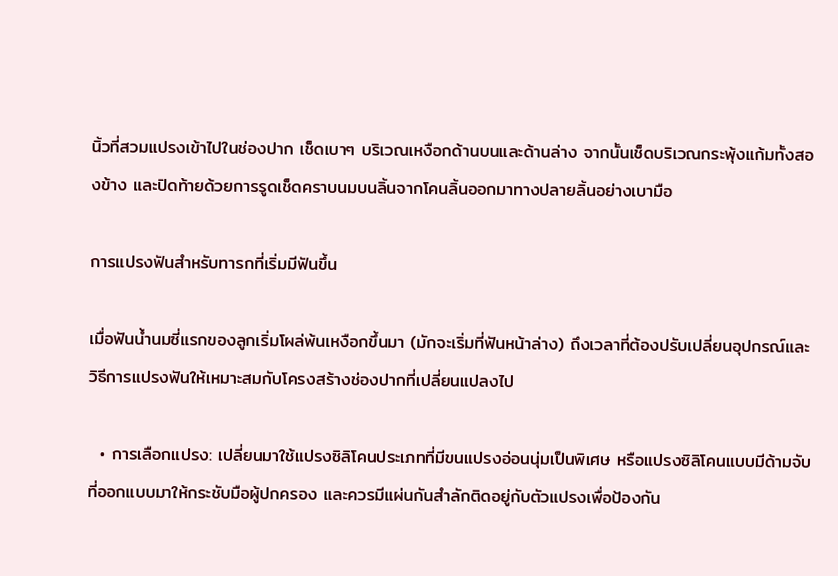นิ้วที่สวมแปรงเข้าไปในช่องปาก เช็ดเบาๆ บริเวณเหงือกด้านบนและด้านล่าง จากนั้นเช็ดบริเวณกระพุ้งแก้มทั้งสองข้าง และปิดท้ายด้วยการรูดเช็ดคราบนมบนลิ้นจากโคนลิ้นออกมาทางปลายลิ้นอย่างเบามือ

การแปรงฟันสำหรับทารกที่เริ่มมีฟันขึ้น

เมื่อฟันน้ำนมซี่แรกของลูกเริ่มโผล่พ้นเหงือกขึ้นมา (มักจะเริ่มที่ฟันหน้าล่าง) ถึงเวลาที่ต้องปรับเปลี่ยนอุปกรณ์และวิธีการแปรงฟันให้เหมาะสมกับโครงสร้างช่องปากที่เปลี่ยนแปลงไป

  • การเลือกแปรง: เปลี่ยนมาใช้แปรงซิลิโคนประเภทที่มีขนแปรงอ่อนนุ่มเป็นพิเศษ หรือแปรงซิลิโคนแบบมีด้ามจับที่ออกแบบมาให้กระชับมือผู้ปกครอง และควรมีแผ่นกันสำลักติดอยู่กับตัวแปรงเพื่อป้องกัน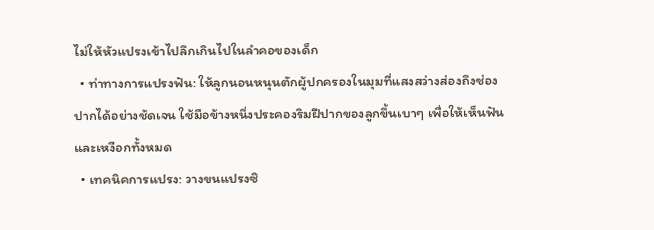ไม่ให้หัวแปรงเข้าไปลึกเกินไปในลำคอของเด็ก
  • ท่าทางการแปรงฟัน: ให้ลูกนอนหนุนตักผู้ปกครองในมุมที่แสงสว่างส่องถึงช่องปากได้อย่างชัดเจน ใช้มือข้างหนึ่งประคองริมฝีปากของลูกขึ้นเบาๆ เพื่อให้เห็นฟันและเหงือกทั้งหมด
  • เทคนิคการแปรง: วางขนแปรงซิ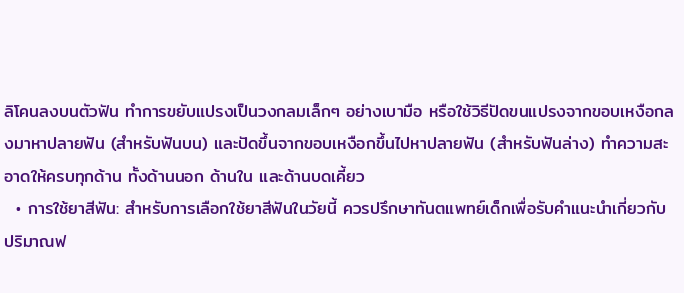ลิโคนลงบนตัวฟัน ทำการขยับแปรงเป็นวงกลมเล็กๆ อย่างเบามือ หรือใช้วิธีปัดขนแปรงจากขอบเหงือกลงมาหาปลายฟัน (สำหรับฟันบน) และปัดขึ้นจากขอบเหงือกขึ้นไปหาปลายฟัน (สำหรับฟันล่าง) ทำความสะอาดให้ครบทุกด้าน ทั้งด้านนอก ด้านใน และด้านบดเคี้ยว
  • การใช้ยาสีฟัน: สำหรับการเลือกใช้ยาสีฟันในวัยนี้ ควรปรึกษาทันตแพทย์เด็กเพื่อรับคำแนะนำเกี่ยวกับปริมาณฟ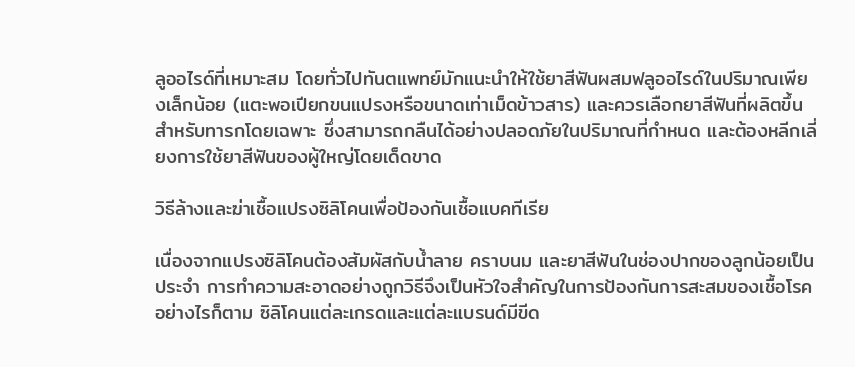ลูออไรด์ที่เหมาะสม โดยทั่วไปทันตแพทย์มักแนะนำให้ใช้ยาสีฟันผสมฟลูออไรด์ในปริมาณเพียงเล็กน้อย (แตะพอเปียกขนแปรงหรือขนาดเท่าเม็ดข้าวสาร) และควรเลือกยาสีฟันที่ผลิตขึ้นสำหรับทารกโดยเฉพาะ ซึ่งสามารถกลืนได้อย่างปลอดภัยในปริมาณที่กำหนด และต้องหลีกเลี่ยงการใช้ยาสีฟันของผู้ใหญ่โดยเด็ดขาด

วิธีล้างและฆ่าเชื้อแปรงซิลิโคนเพื่อป้องกันเชื้อแบคทีเรีย

เนื่องจากแปรงซิลิโคนต้องสัมผัสกับน้ำลาย คราบนม และยาสีฟันในช่องปากของลูกน้อยเป็นประจำ การทำความสะอาดอย่างถูกวิธีจึงเป็นหัวใจสำคัญในการป้องกันการสะสมของเชื้อโรค อย่างไรก็ตาม ซิลิโคนแต่ละเกรดและแต่ละแบรนด์มีขีด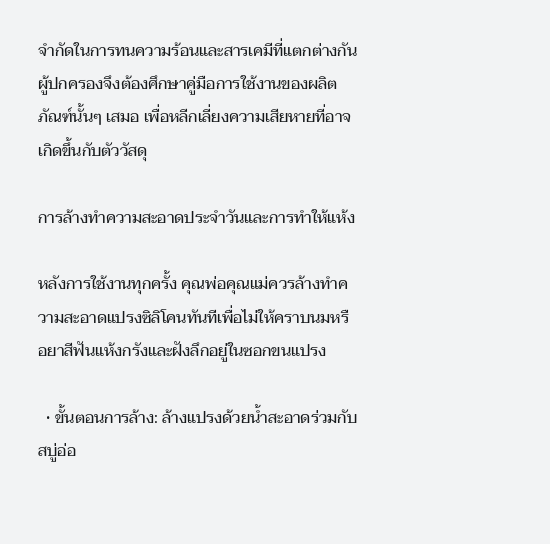จำกัดในการทนความร้อนและสารเคมีที่แตกต่างกัน ผู้ปกครองจึงต้องศึกษาคู่มือการใช้งานของผลิตภัณฑ์นั้นๆ เสมอ เพื่อหลีกเลี่ยงความเสียหายที่อาจเกิดขึ้นกับตัววัสดุ

การล้างทำความสะอาดประจำวันและการทำให้แห้ง

หลังการใช้งานทุกครั้ง คุณพ่อคุณแม่ควรล้างทำความสะอาดแปรงซิลิโคนทันทีเพื่อไม่ให้คราบนมหรือยาสีฟันแห้งกรังและฝังลึกอยู่ในซอกขนแปรง

  • ขั้นตอนการล้าง: ล้างแปรงด้วยน้ำสะอาดร่วมกับสบู่อ่อ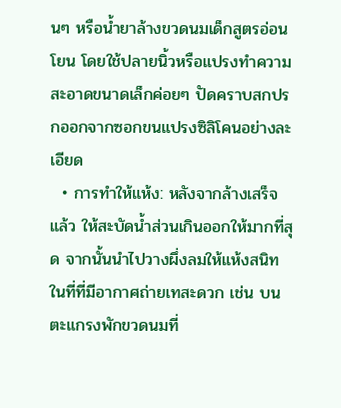นๆ หรือน้ำยาล้างขวดนมเด็กสูตรอ่อนโยน โดยใช้ปลายนิ้วหรือแปรงทำความสะอาดขนาดเล็กค่อยๆ ปัดคราบสกปรกออกจากซอกขนแปรงซิลิโคนอย่างละเอียด
  • การทำให้แห้ง: หลังจากล้างเสร็จแล้ว ให้สะบัดน้ำส่วนเกินออกให้มากที่สุด จากนั้นนำไปวางผึ่งลมให้แห้งสนิทในที่ที่มีอากาศถ่ายเทสะดวก เช่น บนตะแกรงพักขวดนมที่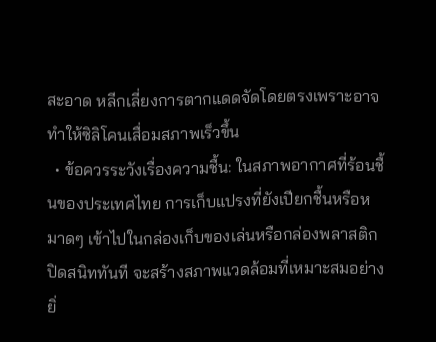สะอาด หลีกเลี่ยงการตากแดดจัดโดยตรงเพราะอาจทำให้ซิลิโคนเสื่อมสภาพเร็วขึ้น
  • ข้อควรระวังเรื่องความชื้น: ในสภาพอากาศที่ร้อนชื้นของประเทศไทย การเก็บแปรงที่ยังเปียกชื้นหรือหมาดๆ เข้าไปในกล่องเก็บของเล่นหรือกล่องพลาสติกปิดสนิททันที จะสร้างสภาพแวดล้อมที่เหมาะสมอย่างยิ่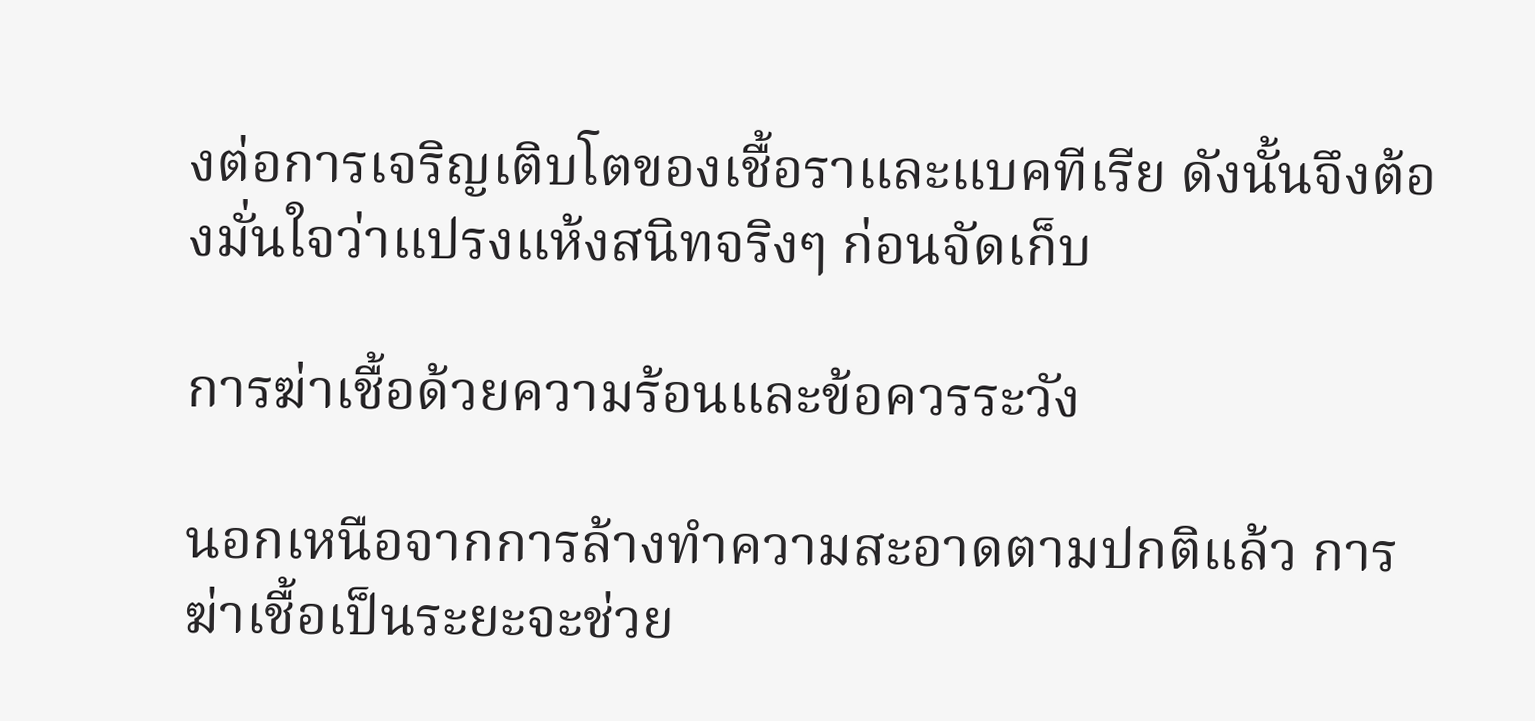งต่อการเจริญเติบโตของเชื้อราและแบคทีเรีย ดังนั้นจึงต้องมั่นใจว่าแปรงแห้งสนิทจริงๆ ก่อนจัดเก็บ

การฆ่าเชื้อด้วยความร้อนและข้อควรระวัง

นอกเหนือจากการล้างทำความสะอาดตามปกติแล้ว การฆ่าเชื้อเป็นระยะจะช่วย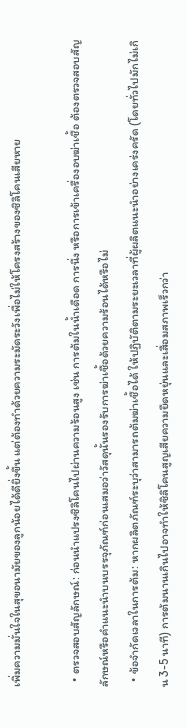เพิ่มความมั่นใจในสุขอนามัยของลูกน้อยได้ดียิ่งขึ้น แต่ต้องทำด้วยความระมัดระวังเพื่อไม่ให้โครงสร้างของซิลิโคนเสียหาย

  • ตรวจสอบสัญลักษณ์: ก่อนนำแปรงซิลิโคนไปผ่านความร้อนสูง เช่น การต้มในน้ำเดือด การนึ่ง หรือการเข้าเครื่องอบฆ่าเชื้อ ต้องตรวจสอบสัญลักษณ์หรือคำแนะนำบนบรรจุภัณฑ์ก่อนเสมอว่าวัสดุนั้นรองรับการฆ่าเชื้อด้วยความร้อนได้หรือไม่
  • ข้อจำกัดเวลาในการต้ม: หากผลิตภัณฑ์ระบุว่าสามารถต้มฆ่าเชื้อได้ ให้ปฏิบัติตามระยะเวลาที่ผู้ผลิตแนะนำอย่างเคร่งครัด (โดยทั่วไปมักไม่เกิน 3-5 นาที) การต้มนานเกินไปอาจทำให้ซิลิโคนสูญเสียความยืดหยุ่นและเสื่อมสภาพเร็วกว่า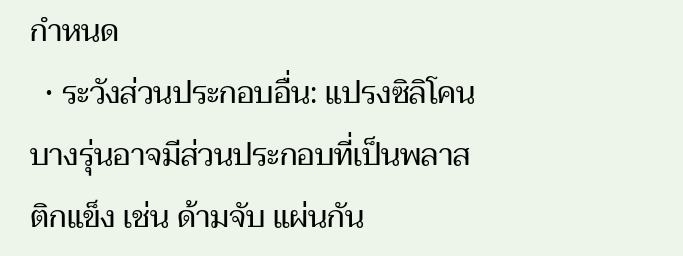กำหนด
  • ระวังส่วนประกอบอื่น: แปรงซิลิโคนบางรุ่นอาจมีส่วนประกอบที่เป็นพลาสติกแข็ง เช่น ด้ามจับ แผ่นกัน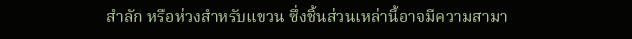สำลัก หรือห่วงสำหรับแขวน ซึ่งชิ้นส่วนเหล่านี้อาจมีความสามา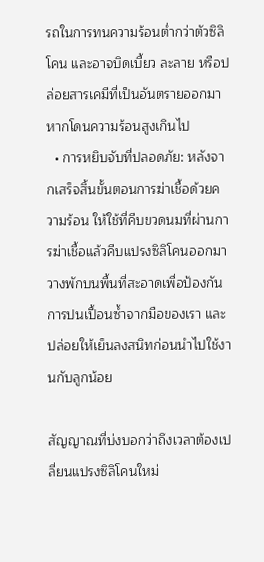รถในการทนความร้อนต่ำกว่าตัวซิลิโคน และอาจบิดเบี้ยว ละลาย หรือปล่อยสารเคมีที่เป็นอันตรายออกมาหากโดนความร้อนสูงเกินไป
  • การหยิบจับที่ปลอดภัย: หลังจากเสร็จสิ้นขั้นตอนการฆ่าเชื้อด้วยความร้อน ให้ใช้ที่คีบขวดนมที่ผ่านการฆ่าเชื้อแล้วคีบแปรงซิลิโคนออกมาวางพักบนพื้นที่สะอาดเพื่อป้องกันการปนเปื้อนซ้ำจากมือของเรา และปล่อยให้เย็นลงสนิทก่อนนำไปใช้งานกับลูกน้อย

สัญญาณที่บ่งบอกว่าถึงเวลาต้องเปลี่ยนแปรงซิลิโคนใหม่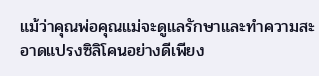แม้ว่าคุณพ่อคุณแม่จะดูแลรักษาและทำความสะอาดแปรงซิลิโคนอย่างดีเพียง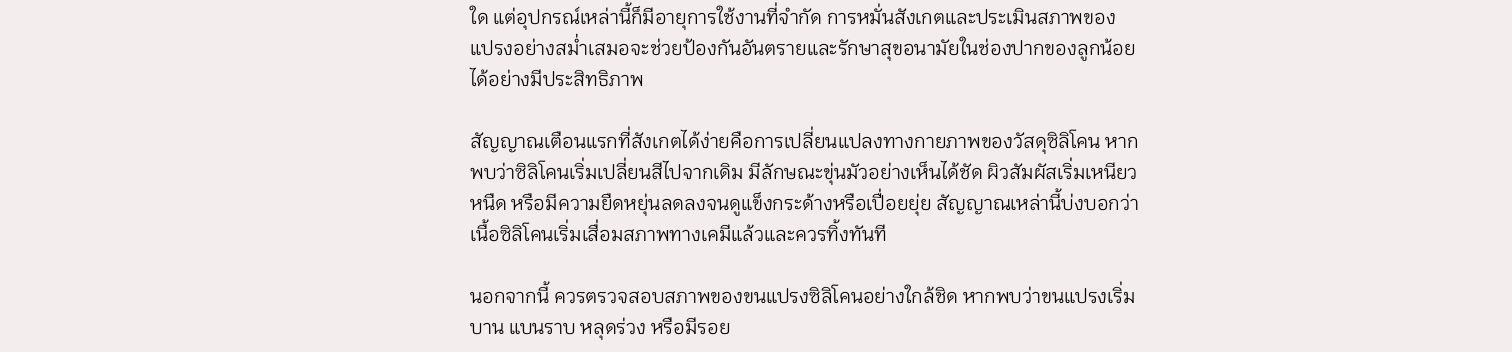ใด แต่อุปกรณ์เหล่านี้ก็มีอายุการใช้งานที่จำกัด การหมั่นสังเกตและประเมินสภาพของแปรงอย่างสม่ำเสมอจะช่วยป้องกันอันตรายและรักษาสุขอนามัยในช่องปากของลูกน้อยได้อย่างมีประสิทธิภาพ

สัญญาณเตือนแรกที่สังเกตได้ง่ายคือการเปลี่ยนแปลงทางกายภาพของวัสดุซิลิโคน หากพบว่าซิลิโคนเริ่มเปลี่ยนสีไปจากเดิม มีลักษณะขุ่นมัวอย่างเห็นได้ชัด ผิวสัมผัสเริ่มเหนียวหนืด หรือมีความยืดหยุ่นลดลงจนดูแข็งกระด้างหรือเปื่อยยุ่ย สัญญาณเหล่านี้บ่งบอกว่าเนื้อซิลิโคนเริ่มเสื่อมสภาพทางเคมีแล้วและควรทิ้งทันที

นอกจากนี้ ควรตรวจสอบสภาพของขนแปรงซิลิโคนอย่างใกล้ชิด หากพบว่าขนแปรงเริ่มบาน แบนราบ หลุดร่วง หรือมีรอย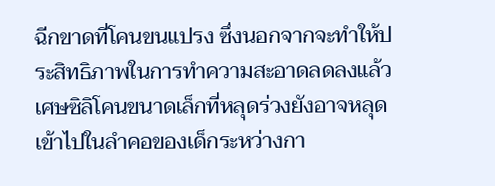ฉีกขาดที่โคนขนแปรง ซึ่งนอกจากจะทำให้ประสิทธิภาพในการทำความสะอาดลดลงแล้ว เศษซิลิโคนขนาดเล็กที่หลุดร่วงยังอาจหลุดเข้าไปในลำคอของเด็กระหว่างกา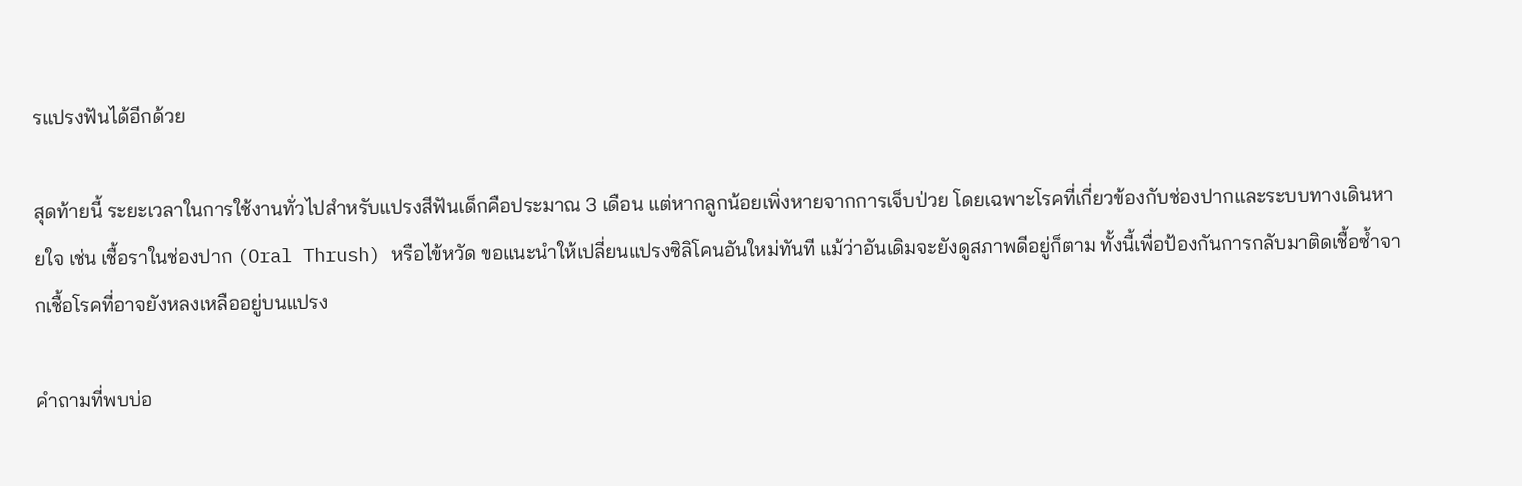รแปรงฟันได้อีกด้วย

สุดท้ายนี้ ระยะเวลาในการใช้งานทั่วไปสำหรับแปรงสีฟันเด็กคือประมาณ 3 เดือน แต่หากลูกน้อยเพิ่งหายจากการเจ็บป่วย โดยเฉพาะโรคที่เกี่ยวข้องกับช่องปากและระบบทางเดินหายใจ เช่น เชื้อราในช่องปาก (Oral Thrush) หรือไข้หวัด ขอแนะนำให้เปลี่ยนแปรงซิลิโคนอันใหม่ทันที แม้ว่าอันเดิมจะยังดูสภาพดีอยู่ก็ตาม ทั้งนี้เพื่อป้องกันการกลับมาติดเชื้อซ้ำจากเชื้อโรคที่อาจยังหลงเหลืออยู่บนแปรง

คำถามที่พบบ่อ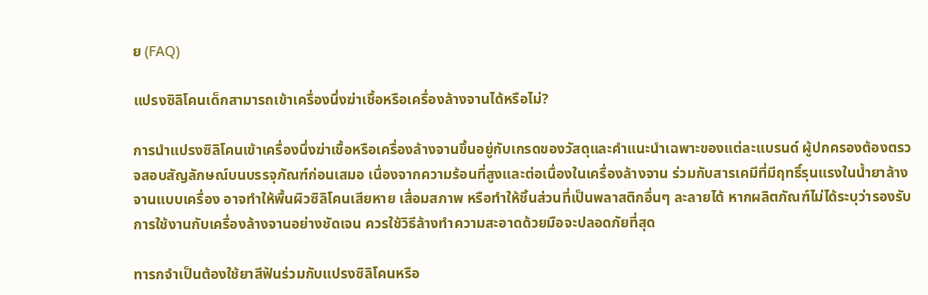ย (FAQ)

แปรงซิลิโคนเด็กสามารถเข้าเครื่องนึ่งฆ่าเชื้อหรือเครื่องล้างจานได้หรือไม่?

การนำแปรงซิลิโคนเข้าเครื่องนึ่งฆ่าเชื้อหรือเครื่องล้างจานขึ้นอยู่กับเกรดของวัสดุและคำแนะนำเฉพาะของแต่ละแบรนด์ ผู้ปกครองต้องตรวจสอบสัญลักษณ์บนบรรจุภัณฑ์ก่อนเสมอ เนื่องจากความร้อนที่สูงและต่อเนื่องในเครื่องล้างจาน ร่วมกับสารเคมีที่มีฤทธิ์รุนแรงในน้ำยาล้างจานแบบเครื่อง อาจทำให้พื้นผิวซิลิโคนเสียหาย เสื่อมสภาพ หรือทำให้ชิ้นส่วนที่เป็นพลาสติกอื่นๆ ละลายได้ หากผลิตภัณฑ์ไม่ได้ระบุว่ารองรับการใช้งานกับเครื่องล้างจานอย่างชัดเจน ควรใช้วิธีล้างทำความสะอาดด้วยมือจะปลอดภัยที่สุด

ทารกจำเป็นต้องใช้ยาสีฟันร่วมกับแปรงซิลิโคนหรือ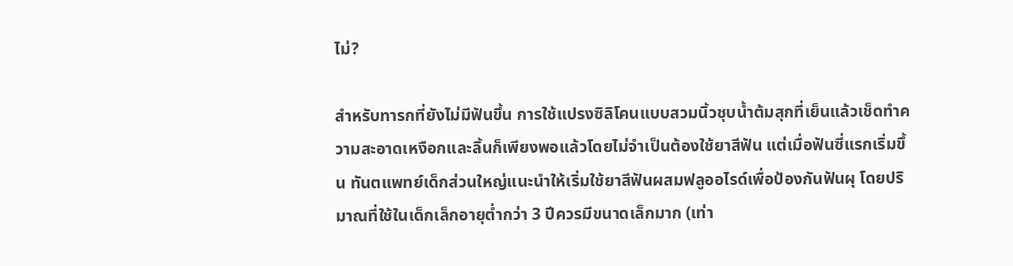ไม่?

สำหรับทารกที่ยังไม่มีฟันขึ้น การใช้แปรงซิลิโคนแบบสวมนิ้วชุบน้ำต้มสุกที่เย็นแล้วเช็ดทำความสะอาดเหงือกและลิ้นก็เพียงพอแล้วโดยไม่จำเป็นต้องใช้ยาสีฟัน แต่เมื่อฟันซี่แรกเริ่มขึ้น ทันตแพทย์เด็กส่วนใหญ่แนะนำให้เริ่มใช้ยาสีฟันผสมฟลูออไรด์เพื่อป้องกันฟันผุ โดยปริมาณที่ใช้ในเด็กเล็กอายุต่ำกว่า 3 ปีควรมีขนาดเล็กมาก (เท่า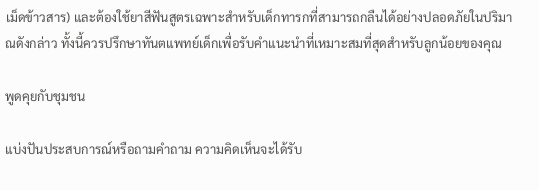เม็ดข้าวสาร) และต้องใช้ยาสีฟันสูตรเฉพาะสำหรับเด็กทารกที่สามารถกลืนได้อย่างปลอดภัยในปริมาณดังกล่าว ทั้งนี้ควรปรึกษาทันตแพทย์เด็กเพื่อรับคำแนะนำที่เหมาะสมที่สุดสำหรับลูกน้อยของคุณ

พูดคุยกับชุมชน

แบ่งปันประสบการณ์หรือถามคำถาม ความคิดเห็นจะได้รับ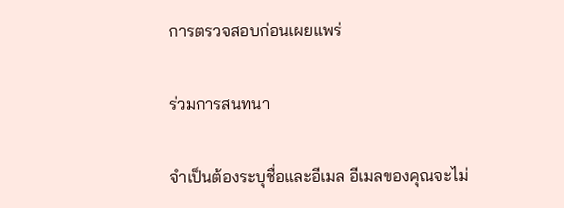การตรวจสอบก่อนเผยแพร่

ร่วมการสนทนา

จำเป็นต้องระบุชื่อและอีเมล อีเมลของคุณจะไม่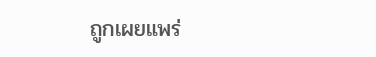ถูกเผยแพร่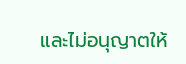และไม่อนุญาตให้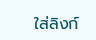ใส่ลิงก์